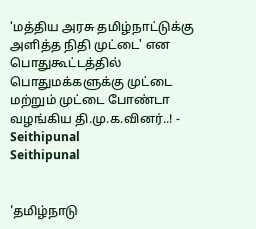'மத்திய அரசு தமிழ்நாட்டுக்கு அளித்த நிதி முட்டை' என பொதுகூட்டத்தில் பொதுமக்களுக்கு முட்டை மற்றும் முட்டை போண்டா வழங்கிய தி.மு.க.வினர்..! - Seithipunal
Seithipunal


'தமிழ்நாடு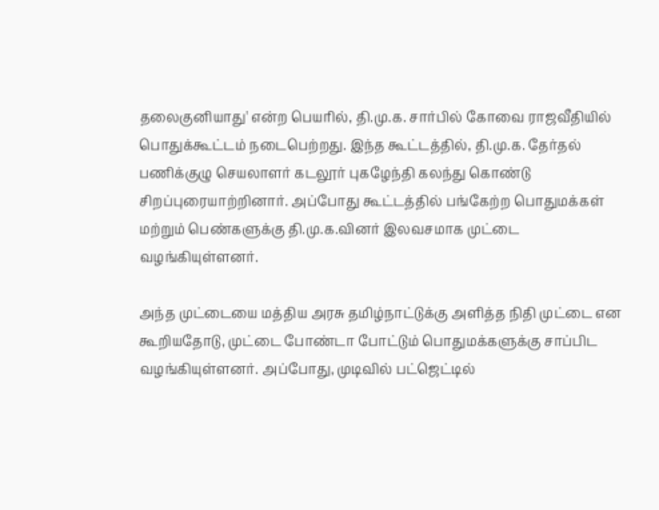தலைகுனியாது' என்ற பெயரில், தி.மு.க. சார்பில் கோவை ராஜவீதியில் பொதுக்கூட்டம் நடைபெற்றது. இந்த கூட்டத்தில், தி.மு.க. தேர்தல் பணிக்குழு செயலாளர் கடலூர் புகழேந்தி கலந்து கொண்டு சிறப்புரையாற்றினார். அப்போது கூட்டத்தில் பங்கேற்ற பொதுமக்கள் மற்றும் பெண்களுக்கு தி.மு.க.வினர் இலவசமாக முட்டை வழங்கியுள்ளனர்.

அந்த முட்டையை மத்திய அரசு தமிழ்நாட்டுக்கு அளித்த நிதி முட்டை என கூறியதோடு, முட்டை போண்டா போட்டும் பொதுமக்களுக்கு சாப்பிட வழங்கியுள்ளனர். அப்போது, முடிவில் பட்ஜெட்டில்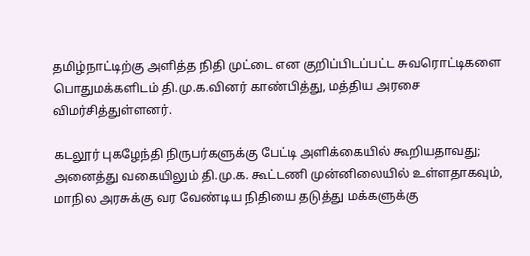தமிழ்நாட்டிற்கு அளித்த நிதி முட்டை என குறிப்பிடப்பட்ட சுவரொட்டிகளை பொதுமக்களிடம் தி.மு.க.வினர் காண்பித்து, மத்திய அரசை விமர்சித்துள்ளனர்.

கடலூர் புகழேந்தி நிருபர்களுக்கு பேட்டி அளிக்கையில் கூறியதாவது; அனைத்து வகையிலும் தி.மு.க. கூட்டணி முன்னிலையில் உள்ளதாகவும், மாநில அரசுக்கு வர வேண்டிய நிதியை தடுத்து மக்களுக்கு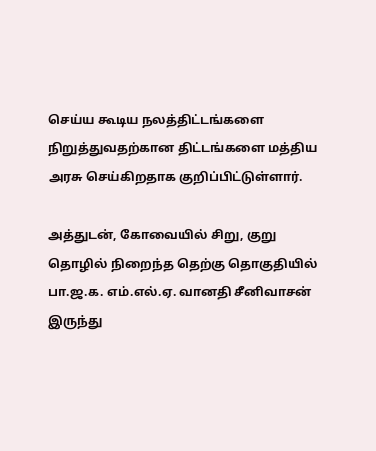செய்ய கூடிய நலத்திட்டங்களை நிறுத்துவதற்கான திட்டங்களை மத்திய அரசு செய்கிறதாக குறிப்பிட்டுள்ளார்.

அத்துடன், கோவையில் சிறு, குறு தொழில் நிறைந்த தெற்கு தொகுதியில் பா.ஜ.க. எம்.எல்.ஏ. வானதி சீனிவாசன் இருந்து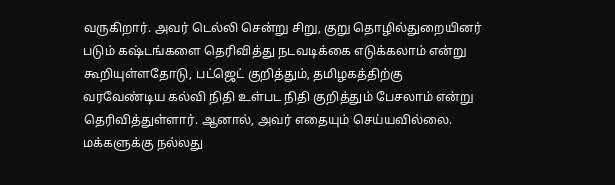வருகிறார். அவர் டெல்லி சென்று சிறு, குறு தொழில்துறையினர் படும் கஷ்டங்களை தெரிவித்து நடவடிக்கை எடுக்கலாம் என்று கூறியுள்ளதோடு, பட்ஜெட் குறித்தும், தமிழகத்திற்கு வரவேண்டிய கல்வி நிதி உள்பட நிதி குறித்தும் பேசலாம் என்று தெரிவித்துள்ளார். ஆனால், அவர் எதையும் செய்யவில்லை. மக்களுக்கு நல்லது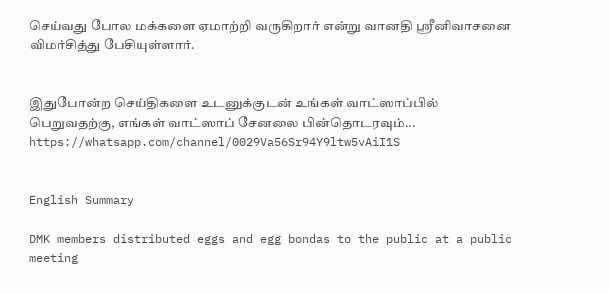செய்வது போல மக்களை ஏமாற்றி வருகிறார் என்று வானதி ஸ்ரீனிவாசனை விமர்சித்து பேசியுள்ளார்.


இதுபோன்ற செய்திகளை உடனுக்குடன் உங்கள் வாட்ஸாப்பில் பெறுவதற்கு, எங்கள் வாட்ஸாப் சேனலை பின்தொடரவும்... https://whatsapp.com/channel/0029Va56Sr94Y9ltw5vAiI1S


English Summary

DMK members distributed eggs and egg bondas to the public at a public meeting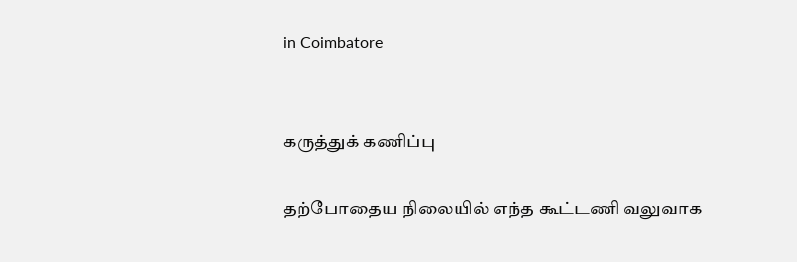in Coimbatore


கருத்துக் கணிப்பு

தற்போதைய நிலையில் எந்த கூட்டணி வலுவாக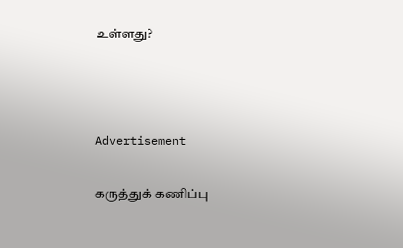உள்ளது?



Advertisement

கருத்துக் கணிப்பு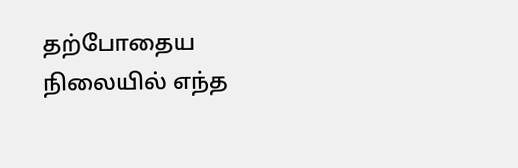தற்போதைய நிலையில் எந்த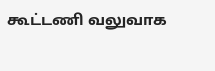கூட்டணி வலுவாக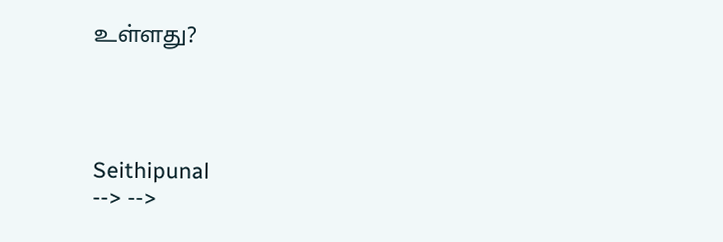உள்ளது?




Seithipunal
--> -->